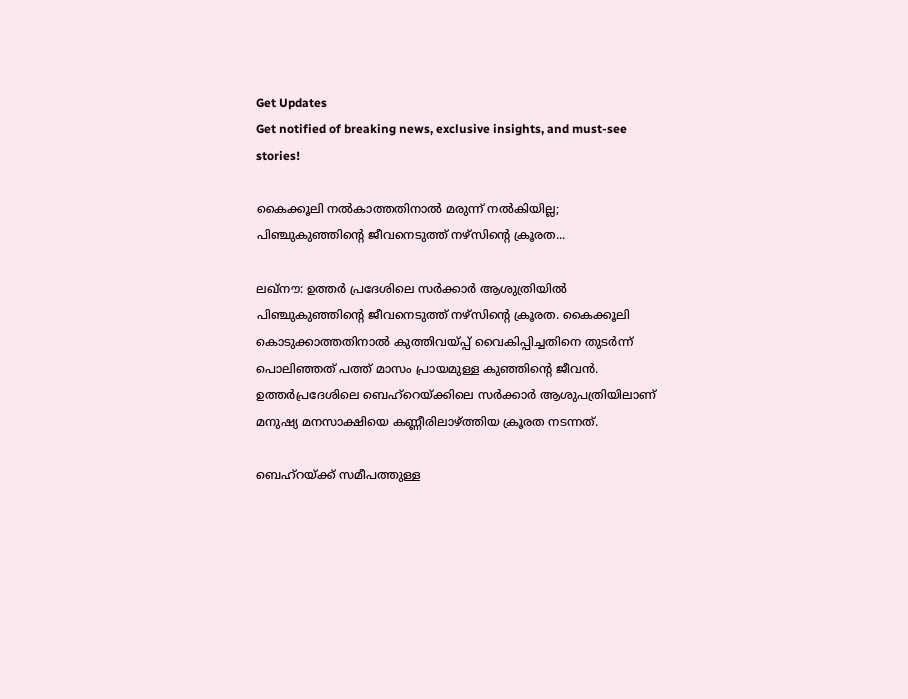Get Updates
Get notified of breaking news, exclusive insights, and must-see stories!

കൈക്കൂലി നല്‍കാത്തതിനാല്‍ മരുന്ന് നല്‍കിയില്ല; പിഞ്ചുകുഞ്ഞിന്റെ ജീവനെടുത്ത് നഴ്‌സിന്റെ ക്രൂരത...

ലഖ്‌നൗ: ഉത്തര്‍ പ്രദേശിലെ സര്‍ക്കാര്‍ ആശുത്രിയില്‍ പിഞ്ചുകുഞ്ഞിന്റെ ജീവനെടുത്ത് നഴ്‌സിന്റെ ക്രൂരത. കൈക്കൂലി കൊടുക്കാത്തതിനാല്‍ കുത്തിവയ്പ്പ് വൈകിപ്പിച്ചതിനെ തുടര്‍ന്ന് പൊലിഞ്ഞത് പത്ത് മാസം പ്രായമുള്ള കുഞ്ഞിന്റെ ജീവന്‍. ഉത്തര്‍പ്രദേശിലെ ബെഹ്‌റെയ്ക്കിലെ സര്‍ക്കാര്‍ ആശുപത്രിയിലാണ് മനുഷ്യ മനസാക്ഷിയെ കണ്ണീരിലാഴ്ത്തിയ ക്രൂരത നടന്നത്.

ബെഹ്‌റയ്ക്ക് സമീപത്തുള്ള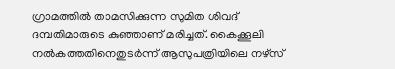ഗ്രാമത്തില്‍ താമസിക്കുന്ന സുമിത ശിവദ് ദമ്പതിമാരുടെ കുഞ്ഞാണ് മരിച്ചത്. കൈക്കൂലി നല്‍കത്തതിനെതുടര്‍ന്ന് ആസുപത്രിയിലെ നഴ്‌സ്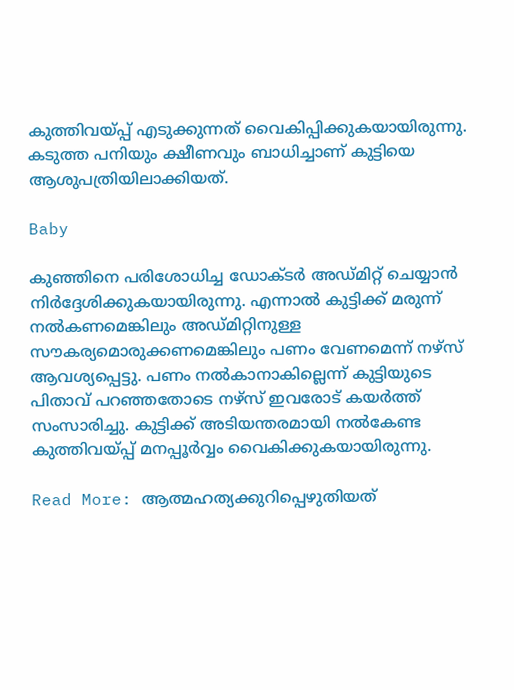കുത്തിവയ്പ്പ് എടുക്കുന്നത് വൈകിപ്പിക്കുകയായിരുന്നു. കടുത്ത പനിയും ക്ഷീണവും ബാധിച്ചാണ് കുട്ടിയെ ആശുപത്രിയിലാക്കിയത്.

Baby

കുഞ്ഞിനെ പരിശോധിച്ച ഡോക്ടര്‍ അഡ്മിറ്റ് ചെയ്യാന്‍ നിര്‍ദ്ദേശിക്കുകയായിരുന്നു. എന്നാല്‍ കുട്ടിക്ക് മരുന്ന് നല്‍കണമെങ്കിലും അഡ്മിറ്റിനുള്ള സൗകര്യമൊരുക്കണമെങ്കിലും പണം വേണമെന്ന് നഴ്‌സ് ആവശ്യപ്പെട്ടു. പണം നല്‍കാനാകില്ലെന്ന് കുട്ടിയുടെ പിതാവ് പറഞ്ഞതോടെ നഴ്‌സ് ഇവരോട് കയര്‍ത്ത് സംസാരിച്ചു. കുട്ടിക്ക് അടിയന്തരമായി നല്‍കേണ്ട കുത്തിവയ്പ്പ് മനപ്പൂര്‍വ്വം വൈകിക്കുകയായിരുന്നു.

Read More: ആത്മഹത്യക്കുറിപ്പെഴുതിയത്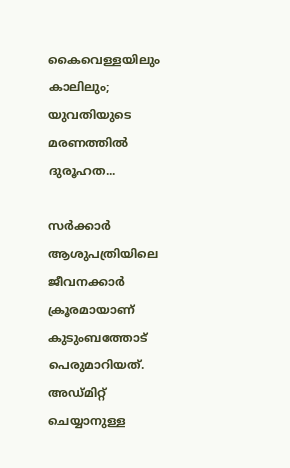കൈവെള്ളയിലും കാലിലും; യുവതിയുടെ മരണത്തില്‍ ദുരൂഹത...

സര്‍ക്കാര്‍ ആശുപത്രിയിലെ ജീവനക്കാര്‍ ക്രൂരമായാണ് കുടുംബത്തോട് പെരുമാറിയത്. അഡ്മിറ്റ് ചെയ്യാനുള്ള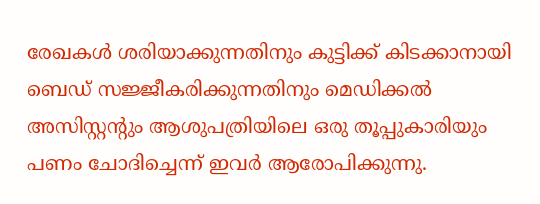രേഖകള്‍ ശരിയാക്കുന്നതിനും കുട്ടിക്ക് കിടക്കാനായി ബെഡ് സജ്ജീകരിക്കുന്നതിനും മെഡിക്കല്‍ അസിസ്റ്റന്റും ആശുപത്രിയിലെ ഒരു തൂപ്പുകാരിയും പണം ചോദിച്ചെന്ന് ഇവര്‍ ആരോപിക്കുന്നു.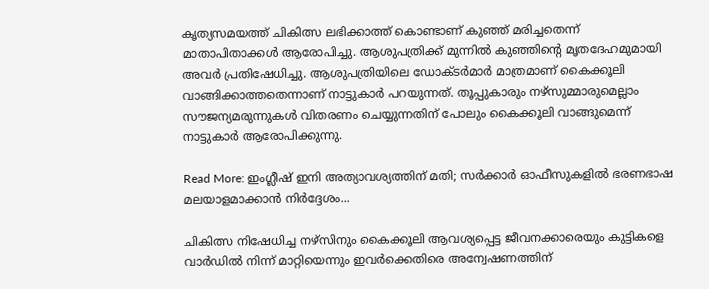കൃത്യസമയത്ത് ചികിത്സ ലഭിക്കാത്ത് കൊണ്ടാണ് കുഞ്ഞ് മരിച്ചതെന്ന് മാതാപിതാക്കള്‍ ആരോപിച്ചു. ആശുപത്രിക്ക് മുന്നില്‍ കുഞ്ഞിന്റെ മൃതദേഹമുമായി അവര്‍ പ്രതിഷേധിച്ചു. ആശുപത്രിയിലെ ഡോക്ടര്‍മാര്‍ മാത്രമാണ് കൈക്കൂലി വാങ്ങിക്കാത്തതെന്നാണ് നാട്ടുകാര്‍ പറയുന്നത്. തൂപ്പുകാരും നഴ്‌സുമ്മാരുമെല്ലാം സൗജന്യമരുന്നുകള്‍ വിതരണം ചെയ്യുന്നതിന് പോലും കൈക്കൂലി വാങ്ങുമെന്ന് നാട്ടുകാര്‍ ആരോപിക്കുന്നു.

Read More: ഇംഗ്ലീഷ് ഇനി അത്യാവശ്യത്തിന് മതി; സര്‍ക്കാര്‍ ഓഫീസുകളില്‍ ഭരണഭാഷ മലയാളമാക്കാന്‍ നിര്‍ദ്ദേശം...

ചികിത്സ നിഷേധിച്ച നഴ്‌സിനും കൈക്കൂലി ആവശ്യപ്പെട്ട ജീവനക്കാരെയും കുട്ടികളെ വാര്‍ഡില്‍ നിന്ന് മാറ്റിയെന്നും ഇവര്‍ക്കെതിരെ അന്വേഷണത്തിന്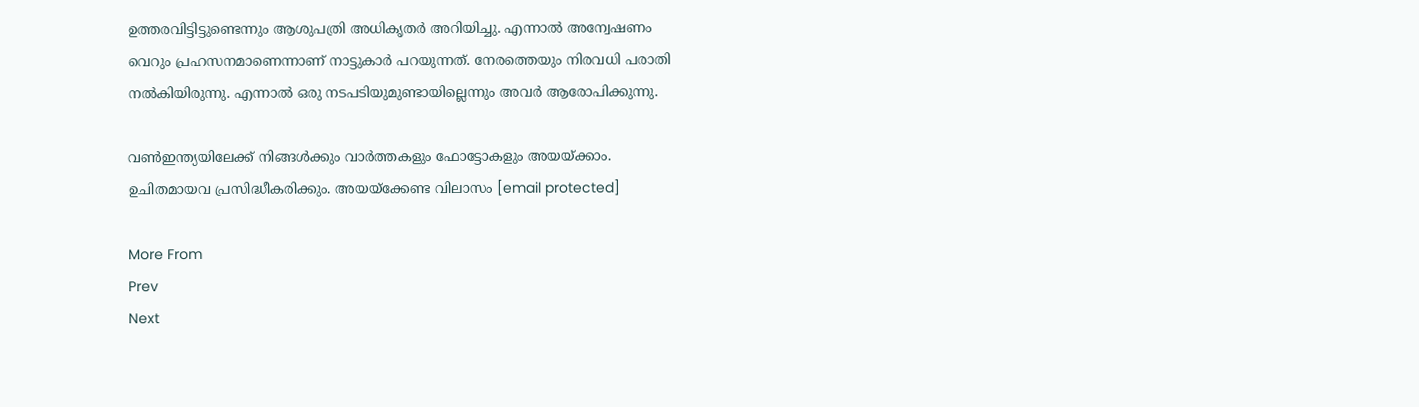ഉത്തരവിട്ടിട്ടുണ്ടെന്നും ആശുപത്രി അധികൃതര്‍ അറിയിച്ചു. എന്നാല്‍ അന്വേഷണം വെറും പ്രഹസനമാണെന്നാണ് നാട്ടുകാര്‍ പറയുന്നത്. നേരത്തെയും നിരവധി പരാതി നല്‍കിയിരുന്നു. എന്നാല്‍ ഒരു നടപടിയുമുണ്ടായില്ലെന്നും അവര്‍ ആരോപിക്കുന്നു.

വണ്‍ഇന്ത്യയിലേക്ക് നിങ്ങള്‍ക്കും വാര്‍ത്തകളും ഫോട്ടോകളും അയയ്ക്കാം. ഉചിതമായവ പ്രസിദ്ധീകരിക്കും. അയയ്‌ക്കേണ്ട വിലാസം [email protected]

More From
Prev
Next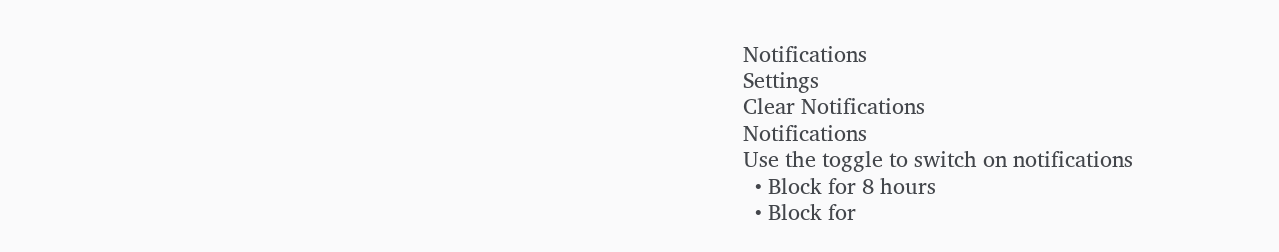Notifications
Settings
Clear Notifications
Notifications
Use the toggle to switch on notifications
  • Block for 8 hours
  • Block for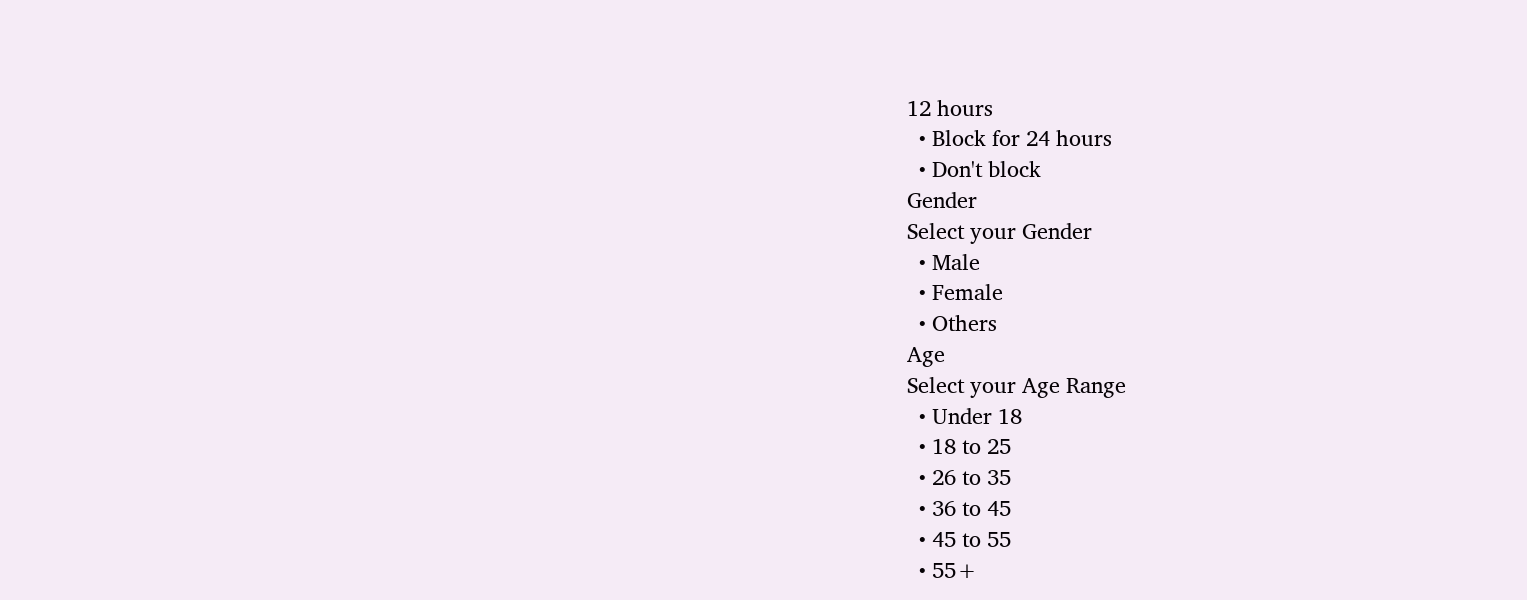12 hours
  • Block for 24 hours
  • Don't block
Gender
Select your Gender
  • Male
  • Female
  • Others
Age
Select your Age Range
  • Under 18
  • 18 to 25
  • 26 to 35
  • 36 to 45
  • 45 to 55
  • 55+